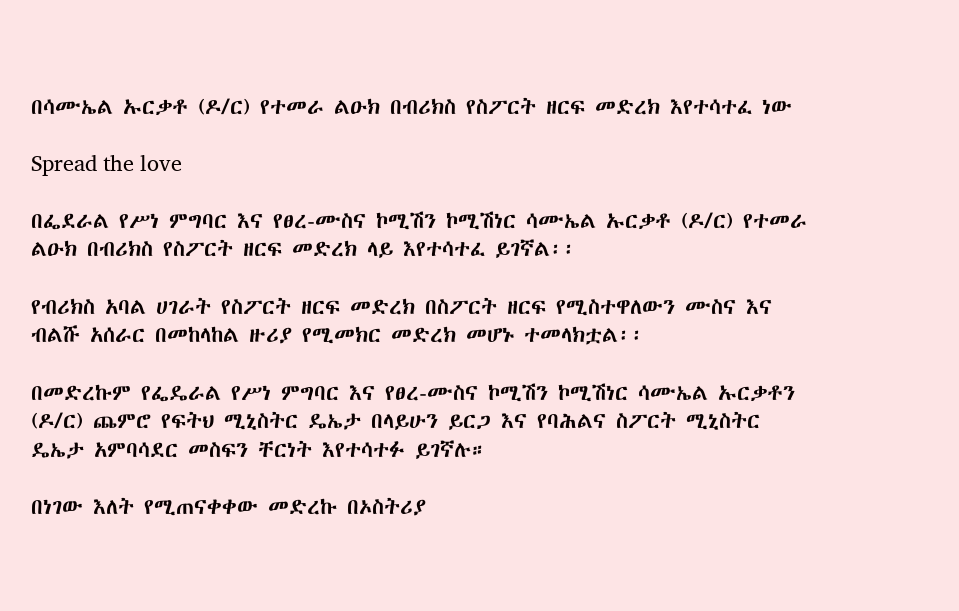በሳሙኤል ኡርቃቶ (ዶ/ር) የተመራ ልዑክ በብሪክስ የስፖርት ዘርፍ መድረክ እየተሳተፈ ነው

Spread the love

በፌደራል የሥነ ምግባር እና የፀረ-ሙስና ኮሚሽን ኮሚሽነር ሳሙኤል ኡርቃቶ (ዶ/ር) የተመራ ልዑክ በብሪክስ የስፖርት ዘርፍ መድረክ ላይ እየተሳተፈ ይገኛል፡፡

የብሪክስ አባል ሀገራት የስፖርት ዘርፍ መድረክ በስፖርት ዘርፍ የሚስተዋለውን ሙስና እና ብልሹ አሰራር በመከላከል ዙሪያ የሚመክር መድረክ መሆኑ ተመላክቷል፡፡

በመድረኩም የፌዴራል የሥነ ምግባር እና የፀረ-ሙስና ኮሚሽን ኮሚሽነር ሳሙኤል ኡርቃቶን (ዶ/ር) ጨምሮ የፍትህ ሚኒስትር ዴኤታ በላይሁን ይርጋ እና የባሕልና ስፖርት ሚኒስትር ዴኤታ አምባሳደር መስፍን ቸርነት እየተሳተፉ ይገኛሉ።

በነገው እለት የሚጠናቀቀው መድረኩ በኦስትሪያ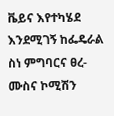ቬይና እየተካሄደ እንደሚገኝ ከፌዴራል ስነ ምግባርና ፀረ- ሙስና ኮሚሽን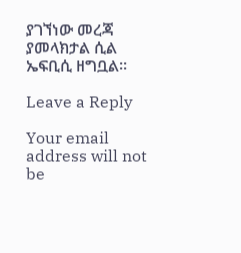ያገኘነው መረጃ ያመላክታል ሲል ኤፍቢሲ ዘግቧል፡፡

Leave a Reply

Your email address will not be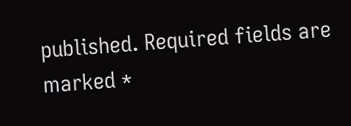published. Required fields are marked *